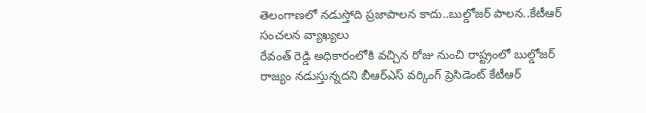తెలంగాణలో నడుస్తోది ప్రజాపాలన కాదు..బుల్డోజర్ పాలన..కేటీఆర్ సంచలన వ్యాఖ్యలు
రేవంత్ రెడ్డి అధికారంలోకి వచ్చిన రోజు నుంచి రాష్ట్రంలో బుల్డోజర్ రాజ్యం నడుస్తున్నదని బీఆర్ఎస్ వర్కింగ్ ప్రెసిడెంట్ కేటీఆర్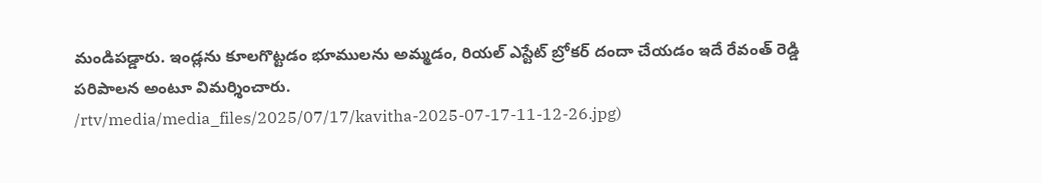మండిపడ్డారు. ఇండ్లను కూలగొట్టడం భూములను అమ్మడం, రియల్ ఎస్టేట్ బ్రోకర్ దందా చేయడం ఇదే రేవంత్ రెడ్డి పరిపాలన అంటూ విమర్శించారు.
/rtv/media/media_files/2025/07/17/kavitha-2025-07-17-11-12-26.jpg)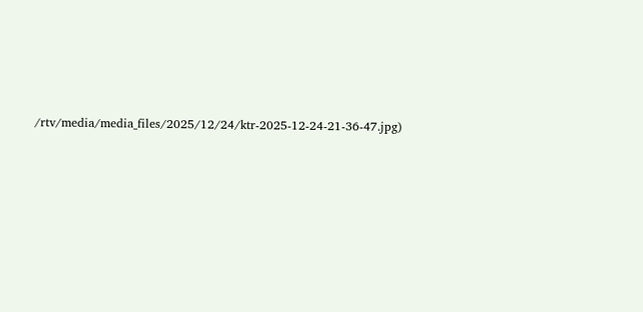/rtv/media/media_files/2025/12/24/ktr-2025-12-24-21-36-47.jpg)